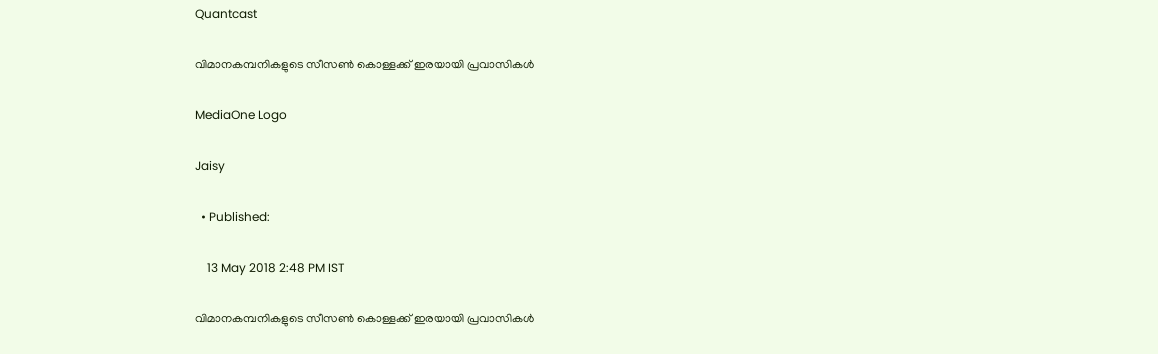Quantcast

വിമാനകമ്പനികളുടെ സീസണ്‍ കൊള്ളക്ക് ഇരയായി പ്രവാസികള്‍

MediaOne Logo

Jaisy

  • Published:

    13 May 2018 2:48 PM IST

വിമാനകമ്പനികളുടെ സീസണ്‍ കൊള്ളക്ക് ഇരയായി പ്രവാസികള്‍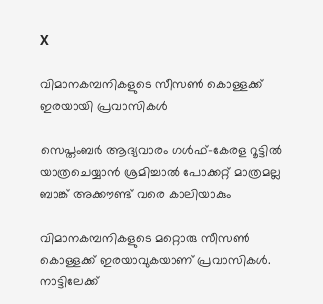X

വിമാനകമ്പനികളുടെ സീസണ്‍ കൊള്ളക്ക് ഇരയായി പ്രവാസികള്‍

സെപ്തംബര്‍ ആദ്യവാരം ഗള്‍ഫ്-കേരള റൂട്ടില്‍ യാത്രചെയ്യാന്‍ ശ്രമിച്ചാല്‍ പോക്കറ്റ് മാത്രമല്ല ബാങ്ക് അക്കൗണ്ട് വരെ കാലിയാകും

വിമാനകമ്പനികളുടെ മറ്റൊരു സീസണ്‍ കൊള്ളക്ക് ഇരയാവുകയാണ് പ്രവാസികള്‍. നാട്ടിലേക്ക്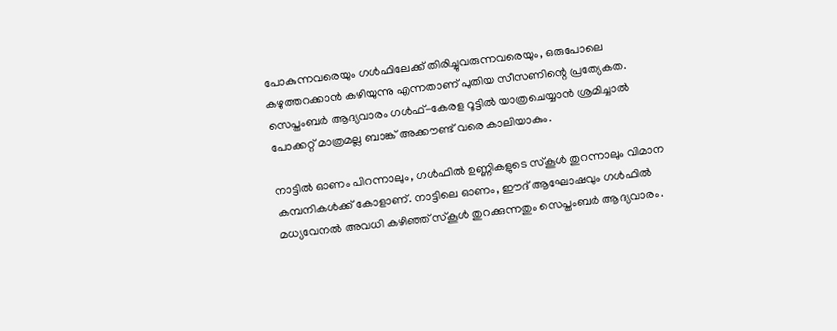പോകുന്നവരെയും ഗള്‍ഫിലേക്ക് തിരിച്ചുവരുന്നവരെയും, ഒരുപോലെ കഴുത്തറക്കാന്‍ കഴിയുന്നു എന്നതാണ് പുതിയ സീസണിന്റെ പ്രത്യേകത. സെപ്തംബര്‍ ആദ്യവാരം ഗള്‍ഫ്-കേരള റൂട്ടില്‍ യാത്രചെയ്യാന്‍ ശ്രമിച്ചാല്‍ പോക്കറ്റ് മാത്രമല്ല ബാങ്ക് അക്കൗണ്ട് വരെ കാലിയാകും.

നാട്ടില്‍ ഓണം പിറന്നാലും, ഗള്‍ഫില്‍ ഉണ്ണികളുടെ സ്കൂള്‍ തുറന്നാലും വിമാന കമ്പനികള്‍ക്ക് കോളാണ്. നാട്ടിലെ ഓണം, ഈദ് ആഘോഷവും ഗള്‍ഫില്‍ മധ്യവേനല്‍ അവധി കഴിഞ്ഞ് സ്കൂള്‍ തുറക്കുന്നതും സെപ്തംബര്‍ ആദ്യവാരം.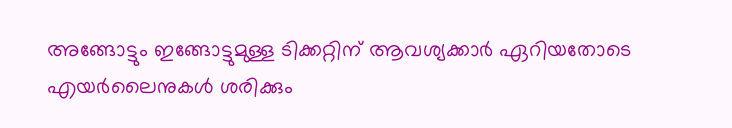അങ്ങോട്ടും ഇങ്ങോട്ടുമുള്ള ടിക്കറ്റിന് ആവശ്യക്കാര്‍ ഏറിയതോടെ എയര്‍ലൈനുകള്‍ ശരിക്കും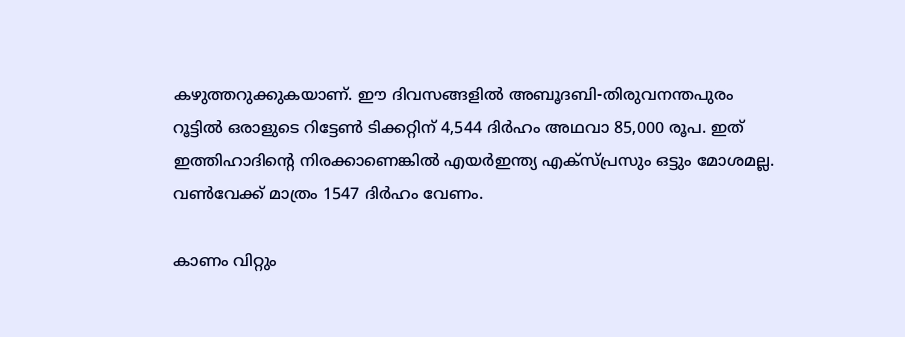കഴുത്തറുക്കുകയാണ്. ഈ ദിവസങ്ങളി‍ല്‍ അബൂദബി-തിരുവനന്തപുരം റൂട്ടില്‍ ഒരാളുടെ റിട്ടേണ്‍ ടിക്കറ്റിന് 4,544 ദിര്‍ഹം അഥവാ 85,000 രൂപ. ഇത് ഇത്തിഹാദിന്റെ നിരക്കാണെങ്കില്‍ എയര്‍ഇന്ത്യ എക്സ്പ്രസും ഒട്ടും മോശമല്ല. വണ്‍വേക്ക് മാത്രം 1547 ദിര്‍ഹം വേണം.

കാണം വിറ്റും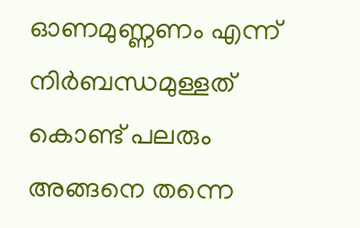ഓണമുണ്ണണം എന്ന് നിര്‍ബന്ധമുള്ളത് കൊണ്ട് പലരും അങ്ങനെ തന്നെ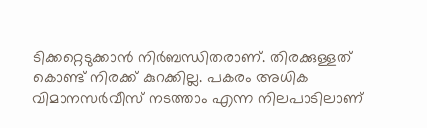ടിക്കറ്റെടുക്കാന്‍ നിര്‍ബന്ധിതരാണ്. തിരക്കുള്ളത് കൊണ്ട് നിരക്ക് കുറക്കില്ല. പകരം അധിക വിമാനസര്‍വീസ് നടത്താം എന്ന നിലപാടിലാണ്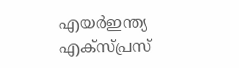എയര്‍ഇന്ത്യ എക്സ്പ്രസ്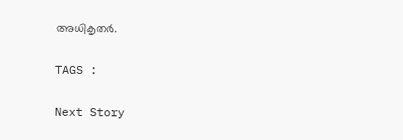അധികൃതര്‍.

TAGS :

Next Story